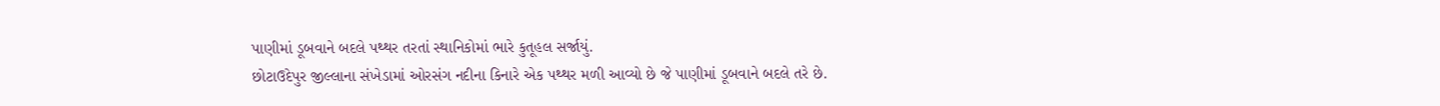પાણીમાં ડૂબવાને બદલે પથ્થર તરતાં સ્થાનિકોમાં ભારે કુતૂહલ સર્જાયું.
છોટાઉદેપુર જીલ્લાના સંખેડામાં ઓરસંગ નદીના કિનારે એક પથ્થર મળી આવ્યો છે જે પાણીમાં ડૂબવાને બદલે તરે છે.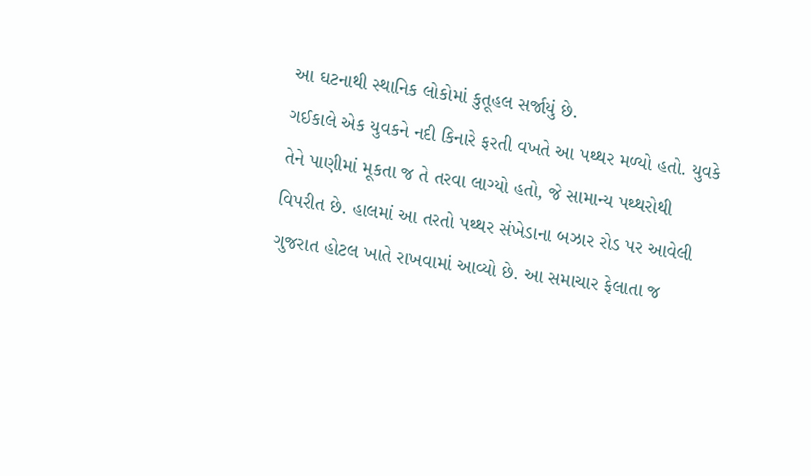આ ઘટનાથી સ્થાનિક લોકોમાં કુતૂહલ સર્જાયું છે.
ગઈકાલે એક યુવકને નદી કિનારે ફરતી વખતે આ પથ્થર મળ્યો હતો. યુવકે તેને પાણીમાં મૂકતા જ તે તરવા લાગ્યો હતો, જે સામાન્ય પથ્થરોથી વિપરીત છે. હાલમાં આ તરતો પથ્થર સંખેડાના બઝાર રોડ પર આવેલી ગુજરાત હોટલ ખાતે રાખવામાં આવ્યો છે. આ સમાચાર ફેલાતા જ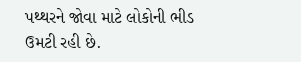પથ્થરને જોવા માટે લોકોની ભીડ ઉમટી રહી છે.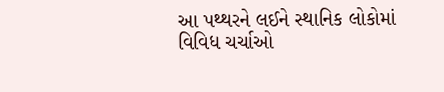આ પથ્થરને લઈને સ્થાનિક લોકોમાં વિવિધ ચર્ચાઓ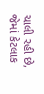ચાલી રહી છે, જેમાં કેટલાક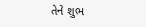તેને શુભ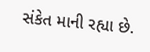સંકેત માની રહ્યા છે.